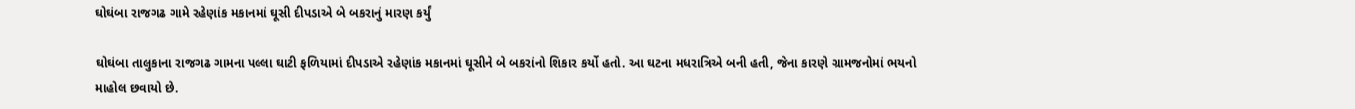ઘોઘંબા રાજગઢ ગામે રહેણાંક મકાનમાં ઘૂસી દીપડાએ બે બકરાનું મારણ કર્યું

ઘોઘંબા તાલુકાના રાજગઢ ગામના પલ્લા ઘાટી ફળિયામાં દીપડાએ રહેણાંક મકાનમાં ઘૂસીને બે બકરાંનો શિકાર કર્યો હતો. આ ઘટના મધરાત્રિએ બની હતી, જેના કારણે ગ્રામજનોમાં ભયનો માહોલ છવાયો છે.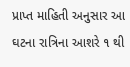પ્રાપ્ત માહિતી અનુસાર આ ઘટના રાત્રિના આશરે ૧ થી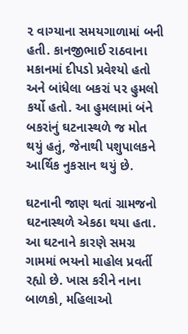૨ વાગ્યાના સમયગાળામાં બની હતી. કાનજીભાઈ રાઠવાના મકાનમાં દીપડો પ્રવેશ્યો હતો અને બાંધેલા બકરાં પર હુમલો કર્યો હતો. આ હુમલામાં બંને બકરાંનું ઘટનાસ્થળે જ મોત થયું હતું, જેનાથી પશુપાલકને આર્થિક નુકસાન થયું છે.

ઘટનાની જાણ થતાં ગ્રામજનો ઘટનાસ્થળે એકઠા થયા હતા. આ ઘટનાને કારણે સમગ્ર ગામમાં ભયનો માહોલ પ્રવર્તી રહ્યો છે. ખાસ કરીને નાના બાળકો, મહિલાઓ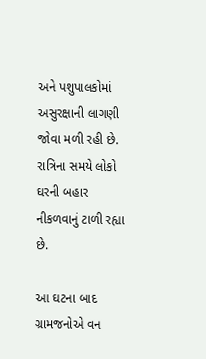અને પશુપાલકોમાં અસુરક્ષાની લાગણી જોવા મળી રહી છે. રાત્રિના સમયે લોકો ઘરની બહાર નીકળવાનું ટાળી રહ્યા છે.

આ ઘટના બાદ ગ્રામજનોએ વન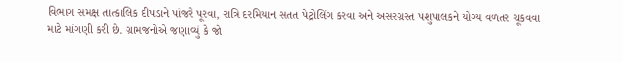વિભાગ સમક્ષ તાત્કાલિક દીપડાને પાંજરે પૂરવા, રાત્રિ દરમિયાન સતત પેટ્રોલિંગ કરવા અને અસરગ્રસ્ત પશુપાલકને યોગ્ય વળતર ચૂકવવા માટે માંગણી કરી છે. ગ્રામજનોએ જણાવ્યું કે જો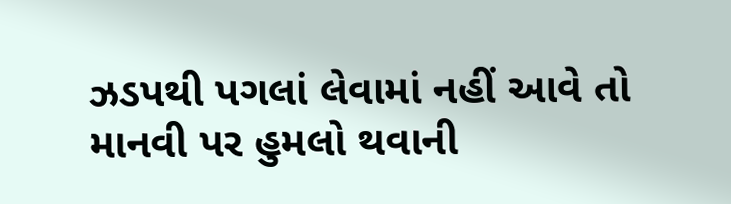ઝડપથી પગલાં લેવામાં નહીં આવે તો માનવી પર હુમલો થવાની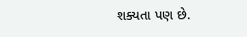શક્યતા પણ છે.